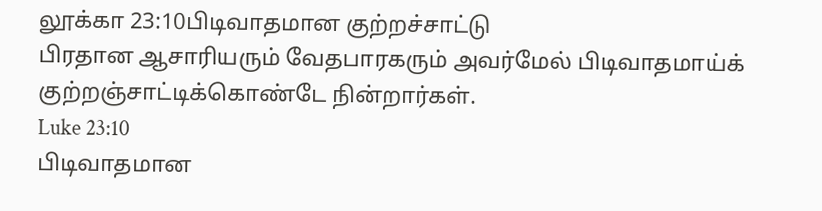லூக்கா 23:10பிடிவாதமான குற்றச்சாட்டு
பிரதான ஆசாரியரும் வேதபாரகரும் அவர்மேல் பிடிவாதமாய்க் குற்றஞ்சாட்டிக்கொண்டே நின்றார்கள்.
Luke 23:10
பிடிவாதமான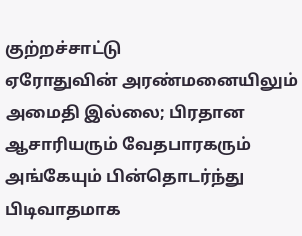குற்றச்சாட்டு
ஏரோதுவின் அரண்மனையிலும் அமைதி இல்லை; பிரதான ஆசாரியரும் வேதபாரகரும் அங்கேயும் பின்தொடர்ந்து பிடிவாதமாக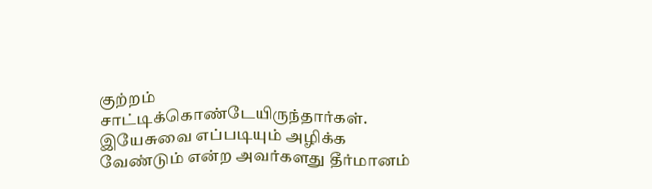குற்றம் சாட்டிக்கொண்டேயிருந்தார்கள். இயேசுவை எப்படியும் அழிக்க வேண்டும் என்ற அவர்களது தீர்மானம்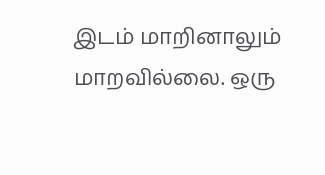இடம் மாறினாலும் மாறவில்லை. ஒரு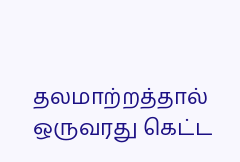தலமாற்றத்தால் ஒருவரது கெட்ட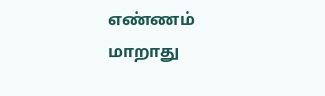எண்ணம் மாறாது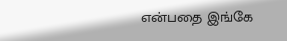என்பதை இங்கே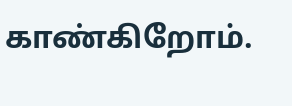காண்கிறோம்.